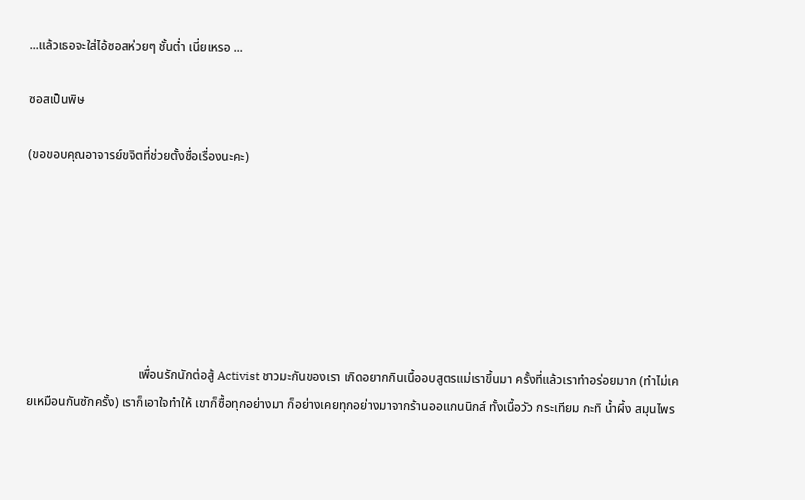...แล้วเธอจะใส่ไอ้ซอสห่วยๆ ชั้นต่ำ เนี่ยเหรอ ...

ซอสเป็นพิษ

(ขอขอบคุณอาจารย์ขจิตที่ช่วยตั้งชื่อเรื่องนะคะ)







                                    เพื่อนรักนักต่อสู้ Activist ชาวมะกันของเรา เกิดอยากกินเนื้ออบสูตรแม่เราขึ้นมา ครั้งที่แล้วเราทำอร่อยมาก (ทำไม่เคยเหมือนกันซักครั้ง) เราก็เอาใจทำให้ เขาก็ซื้อทุกอย่างมา ก็อย่างเคยทุกอย่างมาจากร้านออแกนนิกส์ ทั้งเนื้อวัว กระเทียม กะทิ น้ำผึ้ง สมุนไพร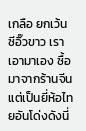เกลือ ยกเว้น ซีอิ๊วขาว เราเอามาเอง ซื้อมาจากร้านจีน แต่เป็นยี่ห้อไทยอันโด่งดังนี่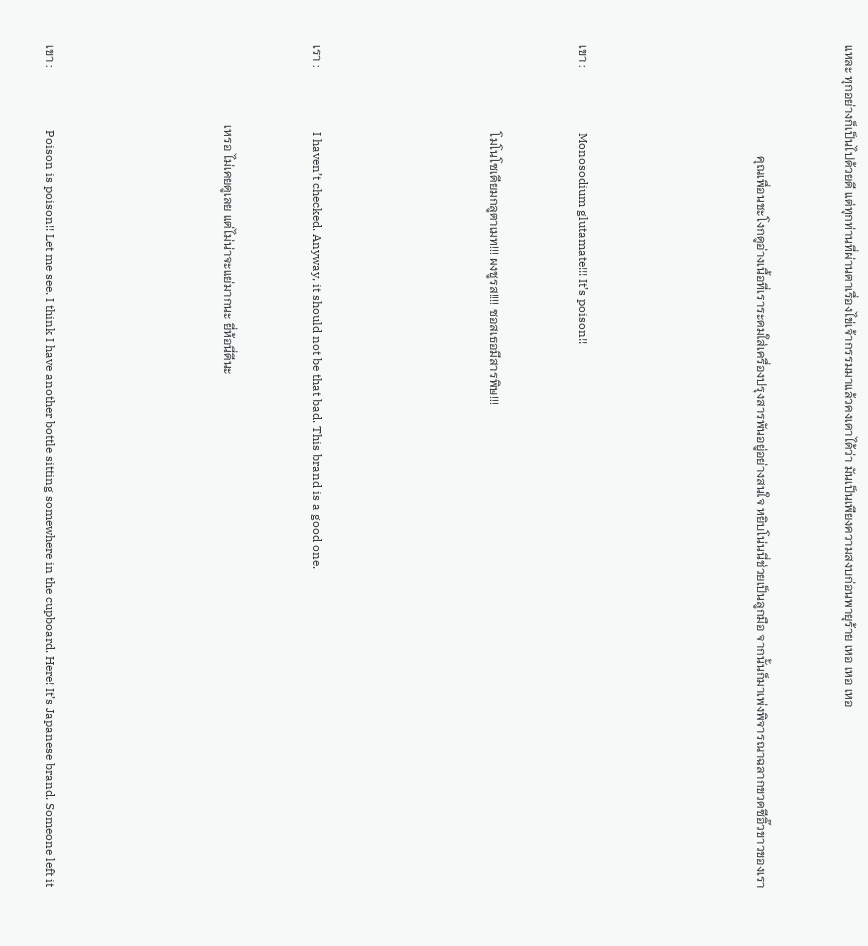แหละ ทุกอย่างก็เป็นไปด้วยดี แต่ทุกท่านที่ผ่านตาเรื่องไข่เจ้ากรรมมาแล้วคงเดาได้ว่า มันเป็นเพียงความสงบก่อนพายุร้าย เหอ เหอ เหอ



                                    คุณเพื่อนชะโงกดูอ่างเนื้อที่เราระดมใส่เครื่องปรุงสารพันอยู่อย่างสนใจ หยิบโน่นนี่ช่วยเป็นลูกมือ จากนั้นก็มาเพ่งพิจารณาฉลากขวดซีอิ๊วขาวของเรา







เขา :                     Monosodium glutamate!!! It’s poison!!



                            โมโนโซเดียมกลูตาเมท!!! ผงชูรส!!!! ซอสเธอมีสารพิษ!!!







เรา :                     I haven’t checked. Anyway, it should not be that bad. This brand is a good one.



                          เหรอ ไม่เคยดูเลย แต่ไม่น่าจะแย่มากนะ ยี่ห้อนี่ดีนะ







เขา :                    Poison is poison!! Let me see. I think I have another bottle sitting somewhere in the cupboard. Here! It’s Japanese brand. Someone left it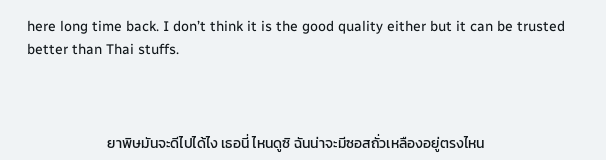here long time back. I don’t think it is the good quality either but it can be trusted better than Thai stuffs.



                         ยาพิษมันจะดีไปได้ไง เธอนี่ ไหนดูซิ ฉันน่าจะมีซอสถั่วเหลืองอยู่ตรงไหน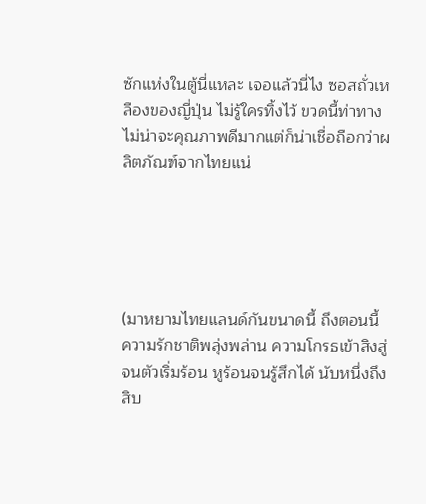ซักแห่งในตู้นี่แหละ เจอแล้วนี่ไง ซอสถั่วเหลืองของญี่ปุ่น ไม่รู้ใครทิ้งไว้ ขวดนี้ท่าทางไม่น่าจะคุณภาพดีมากแต่ก็น่าเชื่อถือกว่าผลิตภัณฑ์จากไทยแน่





(มาหยามไทยแลนด์กันขนาดนี้ ถึงตอนนี้ ความรักชาติพลุ่งพล่าน ความโกรธเข้าสิงสู่จนตัวเริ่มร้อน หูร้อนจนรู้สึกได้ นับหนึ่งถึงสิบ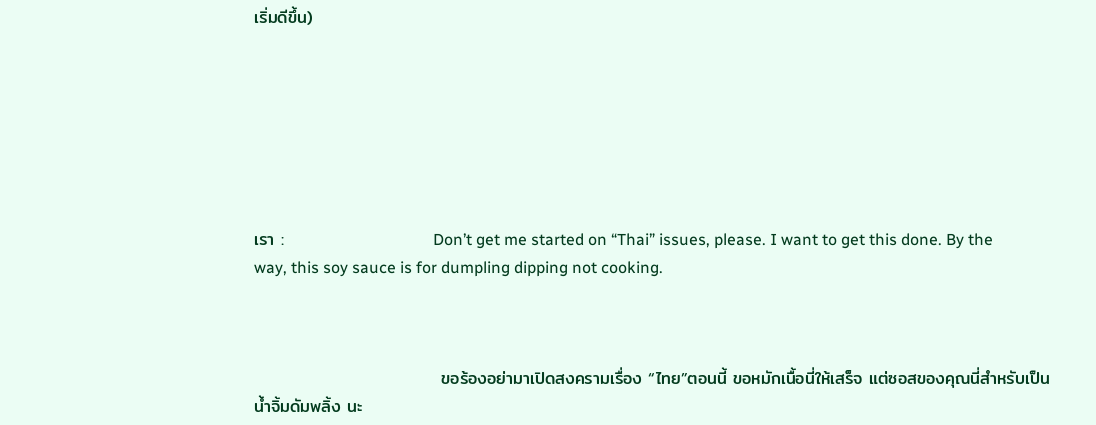เริ่มดีขึ้น)







เรา :                        Don’t get me started on “Thai” issues, please. I want to get this done. By the way, this soy sauce is for dumpling dipping not cooking.



                              ขอร้องอย่ามาเปิดสงครามเรื่อง “ไทย”ตอนนี้ ขอหมักเนื้อนี่ให้เสร็จ แต่ซอสของคุณนี่สำหรับเป็นน้ำจิ้มดัมพลิ้ง นะ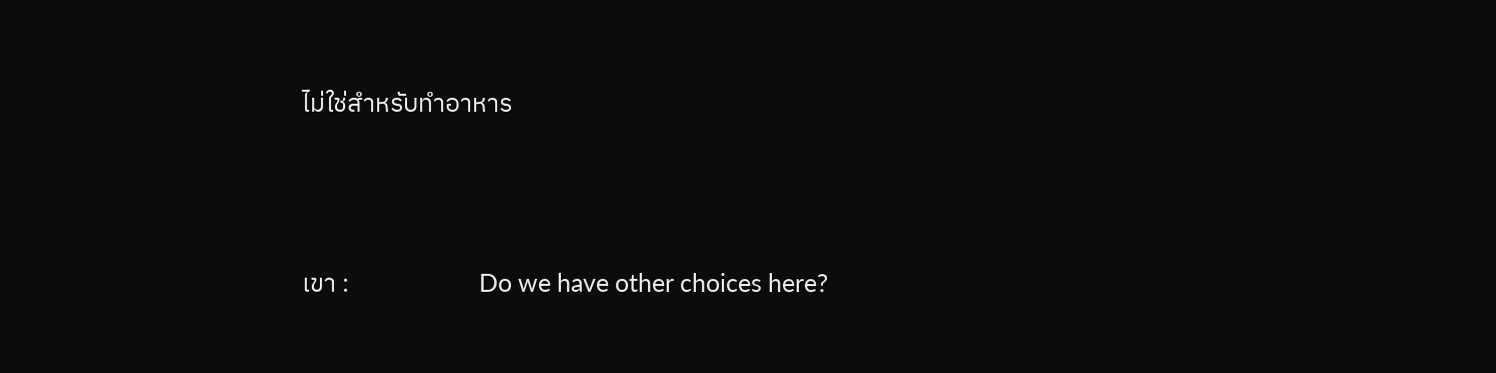ไม่ใช่สำหรับทำอาหาร





เขา :                      Do we have other choices here?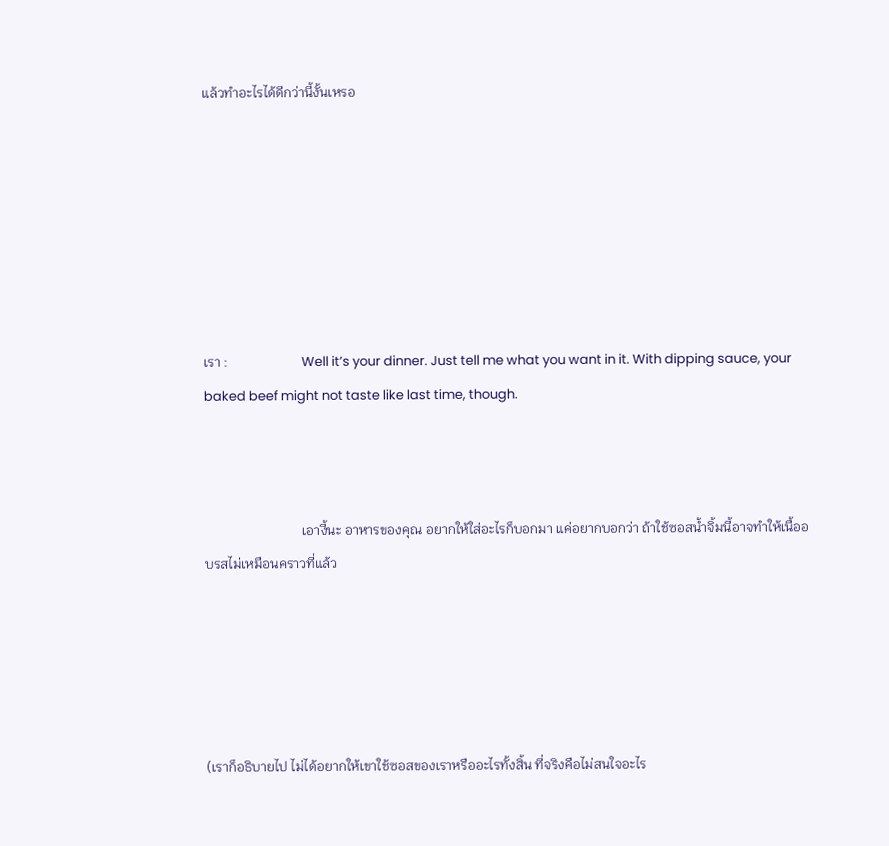แล้วทำอะไรได้ดีกว่านี้งั้นเหรอ







เรา :                      Well it’s your dinner. Just tell me what you want in it. With dipping sauce, your baked beef might not taste like last time, though.



                             เอางี้นะ อาหารของคุณ อยากให้ใส่อะไรก็บอกมา แค่อยากบอกว่า ถ้าใช้ซอสน้ำจิ้มนี้อาจทำให้เนื้ออบรสไม่เหมือนคราวที่แล้ว





(เราก็อธิบายไป ไม่ได้อยากให้เขาใช้ซอสของเราหรืออะไรทั้งสิ้น ที่จริงคือไม่สนใจอะไร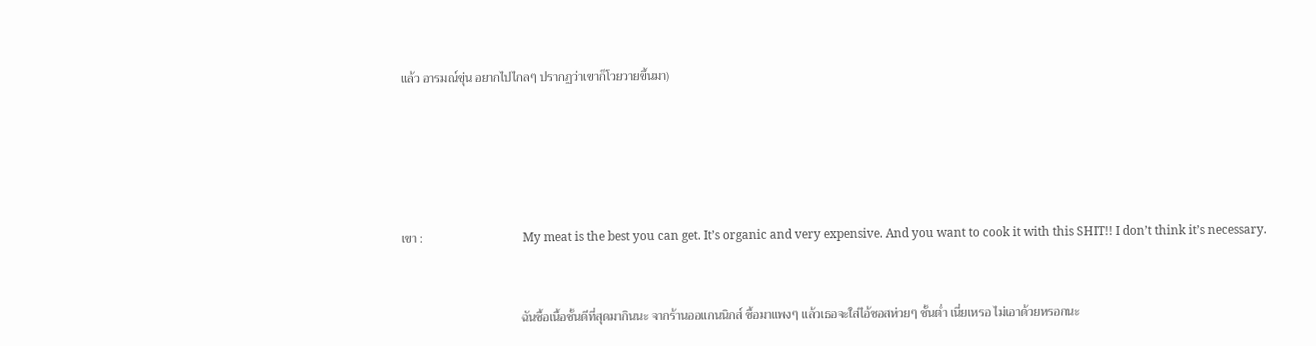แล้ว อารมณ์ขุ่น อยากไปไกลๆ ปรากฏว่าเขาก็โวยวายขึ้นมา)







เขา :                                My meat is the best you can get. It’s organic and very expensive. And you want to cook it with this SHIT!! I don’t think it’s necessary.



                                      ฉันซื้อเนื้อชั้นดีที่สุดมากินนะ จากร้านออแกนนิกส์ ซื้อมาแพงๆ แล้วเธอจะใส่ไอ้ซอสห่วยๆ ชั้นต่ำ เนี่ยเหรอ ไม่เอาด้วยหรอกนะ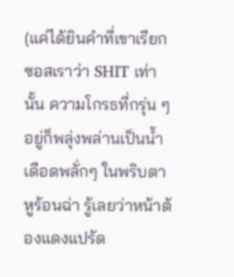(แค่ได้ยินคำที่เขาเรียกซอสเราว่า SHIT เท่านั้น ความโกรธที่กรุ่น ๆ อยู่ก็พลุ่งพล่านเป็นน้ำเดือดพลั่กๆ ในพริบตา หูร้อนฉ่า รู้เลยว่าหน้าต้องแดงแปร้ด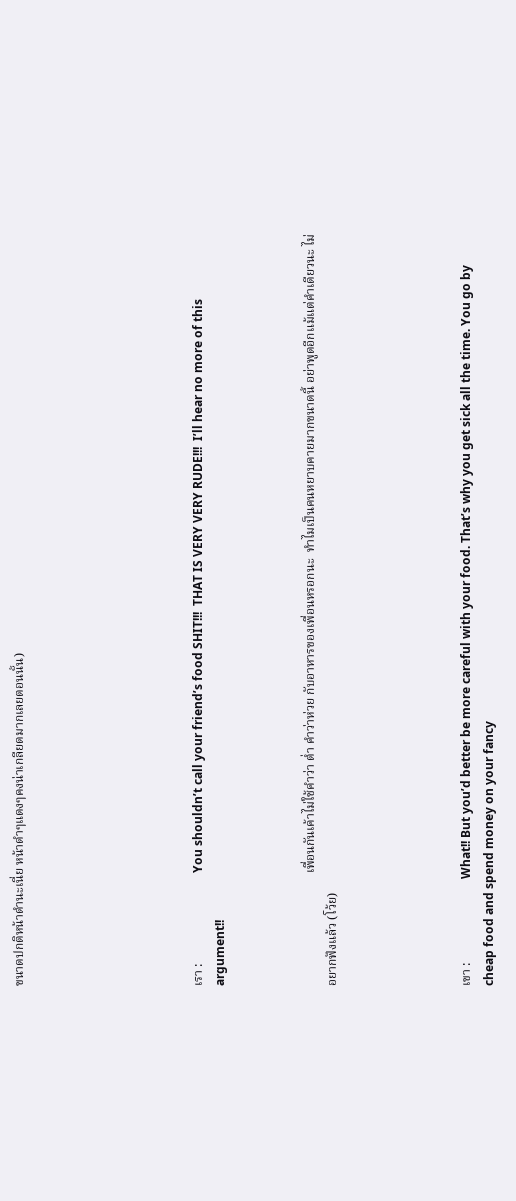ขนาดปกติหน้าดำนะเนี่ย หน้าดำๆแดงๆคงน่าเกลียดมากเลยตอนนั้น)







เรา :                             You shouldn’t call your friend’s food SHIT!!!  THAT IS VERY VERY RUDE!!!  I’ll hear no more of this argument!!



                                    เพื่อนกันเค้าไม่ใช้คำว่า ต่ำ คำว่าห่วย กับอาหารของเพื่อนหรอกนะ  ทำไมเป็นคนหยาบคายมากขนาดนี้ อย่าพูดอีกแม้แต่คำเดียวนะ ไม่อยากฟังแล้ว (โว้ย)





เขา :                           What!! But you’d better be more careful with your food. That’s why you get sick all the time. You go by cheap food and spend money on your fancy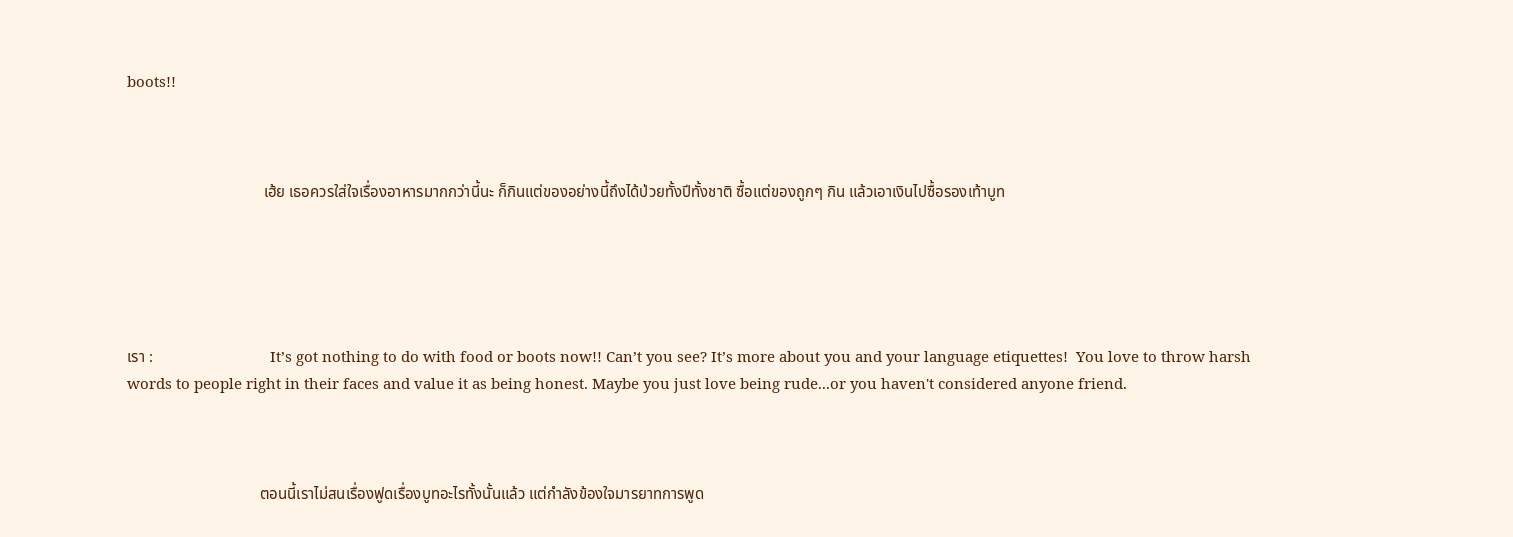boots!!



                                   เฮ้ย เธอควรใส่ใจเรื่องอาหารมากกว่านี้นะ ก็กินแต่ของอย่างนี้ถึงได้ป่วยทั้งปีทั้งชาติ ซื้อแต่ของถูกๆ กิน แล้วเอาเงินไปซื้อรองเท้าบูท





เรา :                              It’s got nothing to do with food or boots now!! Can’t you see? It’s more about you and your language etiquettes!  You love to throw harsh words to people right in their faces and value it as being honest. Maybe you just love being rude...or you haven't considered anyone friend.



                                  ตอนนี้เราไม่สนเรื่องฟูดเรื่องบูทอะไรทั้งนั้นแล้ว แต่กำลังข้องใจมารยาทการพูด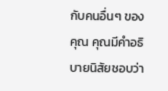กับคนอื่นๆ ของคุณ คุณมีคำอธิบายนิสัยชอบว่า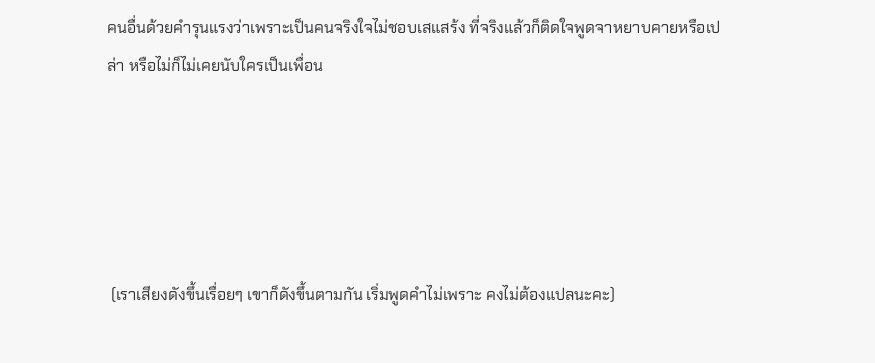คนอื่นด้วยคำรุนแรงว่าเพราะเป็นคนจริงใจไม่ชอบเสแสร้ง ที่จริงแล้วก็ติดใจพูดจาหยาบคายหรือเปล่า หรือไม่ก็ไม่เคยนับใครเป็นเพื่อน





 (เราเสียงดังขึ้นเรื่อยๆ เขาก็ดังขึ้นตามกัน เริ่มพูดคำไม่เพราะ คงไม่ต้องแปลนะคะ)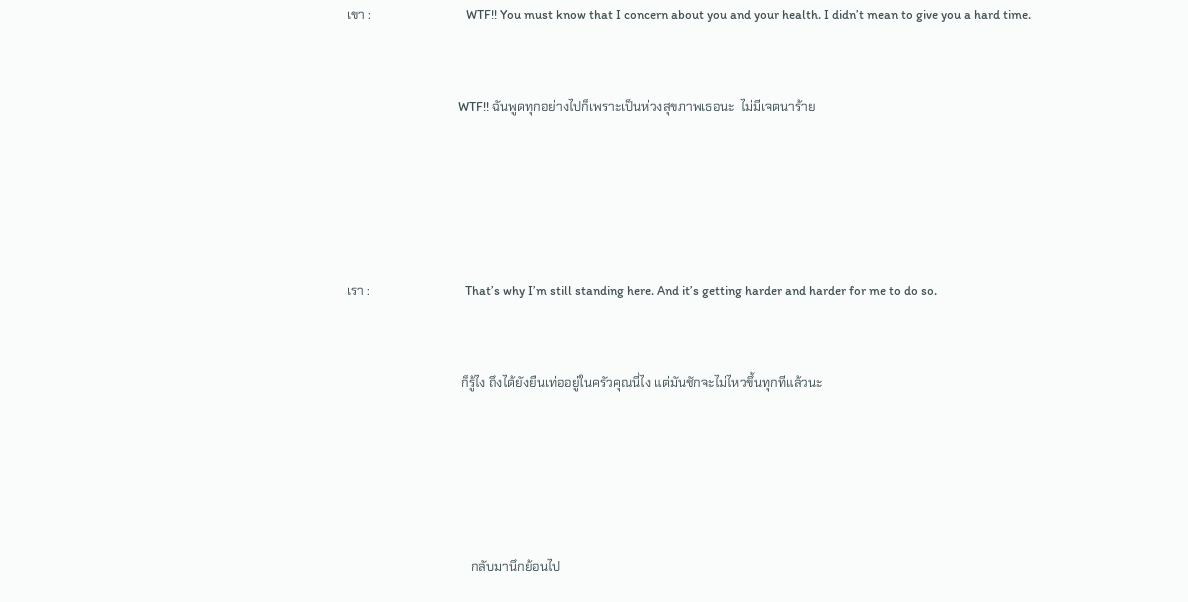เขา :                              WTF!! You must know that I concern about you and your health. I didn’t mean to give you a hard time.



                                     WTF!! ฉันพูดทุกอย่างไปก็เพราะเป็นห่วงสุขภาพเธอนะ  ไม่มีเจตนาร้าย







เรา :                              That’s why I’m still standing here. And it’s getting harder and harder for me to do so.



                                    ก็รู้ไง ถึงได้ยังยืนเท่ออยู่ในครัวคุณนี่ไง แต่มันชักจะไม่ไหวขึ้นทุกทีแล้วนะ







                                       กลับมานึกย้อนไป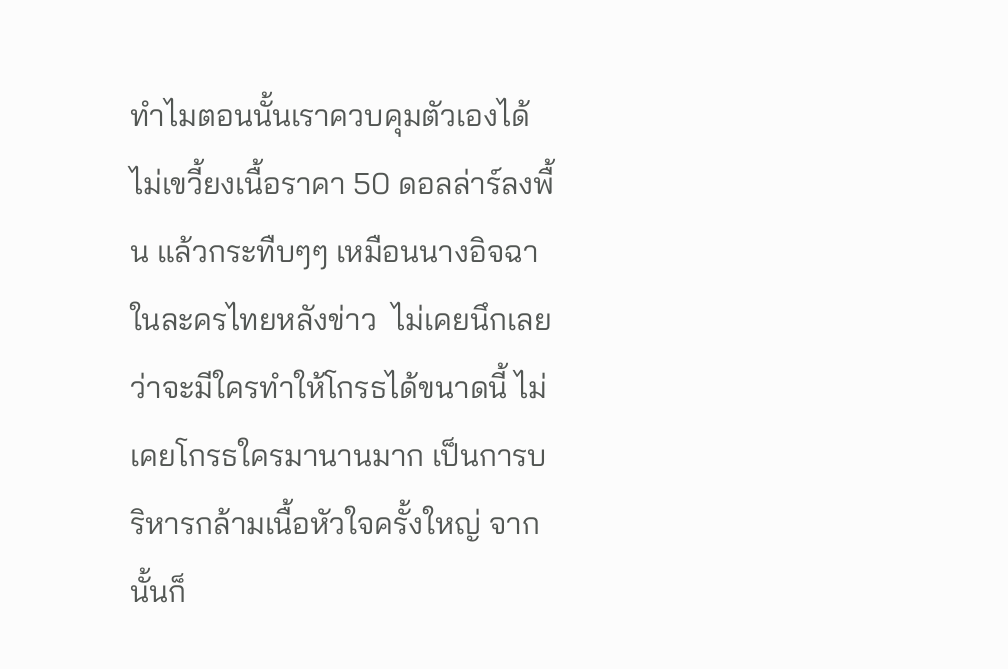ทำไมตอนนั้นเราควบคุมตัวเองได้ ไม่เขวี้ยงเนื้อราคา 50 ดอลล่าร์ลงพื้น แล้วกระทืบๆๆ เหมือนนางอิจฉาในละครไทยหลังข่าว  ไม่เคยนึกเลยว่าจะมีใครทำให้โกรธได้ขนาดนี้ ไม่เคยโกรธใครมานานมาก เป็นการบริหารกล้ามเนื้อหัวใจครั้งใหญ่ จากนั้นก็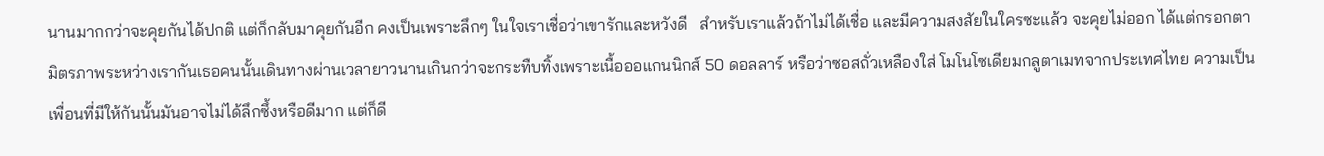นานมากกว่าจะคุยกันได้ปกติ แต่ก็กลับมาคุยกันอีก คงเป็นเพราะลึกๆ ในใจเราเชื่อว่าเขารักและหวังดี   สำหรับเราแล้วถ้าไม่ได้เชื่อ และมีความสงสัยในใครซะแล้ว จะคุยไม่ออก ได้แต่กรอกตา  มิตรภาพระหว่างเรากันเธอคนนั้นเดินทางผ่านเวลายาวนานเกินกว่าจะกระทืบทิ้งเพราะเนื้อออแกนนิกส์ 50 ดอลลาร์ หรือว่าซอสถั่วเหลืองใส่ โมโนโซเดียมกลูตาเมทจากประเทศไทย ความเป็นเพื่อนที่มีให้กันนั้นมันอาจไม่ได้ลึกซึ้งหรือดีมาก แต่ก็ดี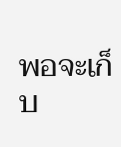พอจะเก็บ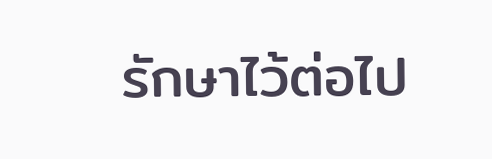รักษาไว้ต่อไป